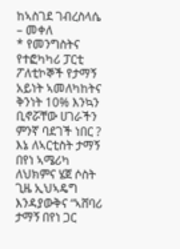ከኣስገደ ገብረስላሴ – መቀለ
* የመንግስትና የተፎካካሪ ፓርቲ ፖለቲኮኞች የታማኝ አይነት ኣመለካከትና ቅንነት 10% እንኳን ቢኖሯቸው ሀገራችን ምንኛ ባደገች ነበር ?
እኔ ለኣርቲስት ታማኝ በየነ ኣሜሪካ ለህክምና ሄጀ ሶስት ጊዜ ኢህኣዴግ እንዳያውቅና “ኣሸባሪ ታማኝ በየነ ጋር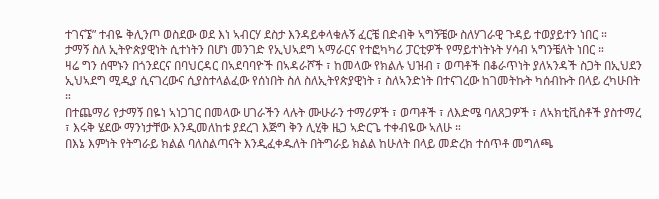ተገናኜ” ተብዬ ቅሊንጦ ወስደው ወደ እነ ኣብርሃ ደስታ እንዳይቀላቁሉኝ ፈርቼ በድብቅ ኣግኝቼው ስለሃገራዊ ጉዳይ ተወያይተን ነበር ።
ታማኝ ስለ ኢትዮጵያዊነት ሲተነትን በሆነ መንገድ የኢህኣደግ ኣማራርና የተፎካካሪ ፓርቲዎች የማይተነትኑት ሃሳብ ኣግንቼለት ነበር ።
ዛሬ ግን ሰሞኑን በጎንደርና በባህርዳር በኣደባባዮች በኣዳራሾች ፣ ከመላው የክልሉ ህዝብ ፣ ወጣቶች በቆራጥነት ያለኣንዳች ስጋት በኢህደን ኢህኣደግ ሚዲያ ሲናገረውና ሲያስተላልፈው የሰነበት ስለ ስለኢትየጵያዊነት ፣ ስለኣንድነት በተናገረው ከገመትኩት ካሰብኩት በላይ ረካሁበት ።
በተጨማሪ የታማኝ በዬነ ኣነጋገር በመላው ሀገራችን ላሉት ሙሁራን ተማሪዎች ፣ ወጣቶች ፣ ለእድሜ ባለጸጋዎች ፣ ለኣክቲቪስቶች ያስተማረ ፣ እሩቅ ሄደው ማንነታቸው እንዲመለከቱ ያደረገ እጅግ ቅን ሊሂቅ ዜጋ ኣድርጌ ተቀብዬው ኣለሁ ።
በእኔ እምነት የትግራይ ክልል ባለስልጣናት እንዲፈቀዱለት በትግራይ ክልል ከሁለት በላይ መድረክ ተሰጥቶ መግለጫ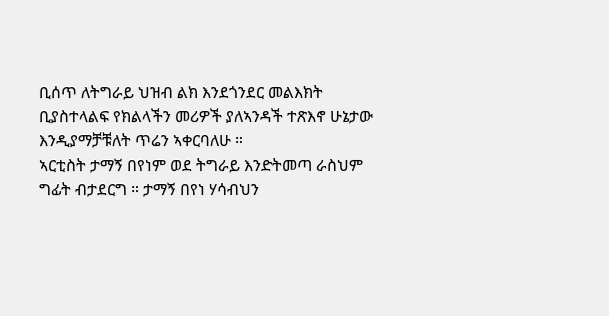ቢሰጥ ለትግራይ ህዝብ ልክ እንደጎንደር መልእክት ቢያስተላልፍ የክልላችን መሪዎች ያለኣንዳች ተጽእኖ ሁኔታው እንዲያማቻቹለት ጥሬን ኣቀርባለሁ ።
ኣርቲስት ታማኝ በየነም ወደ ትግራይ እንድትመጣ ራስህም ግፊት ብታደርግ ። ታማኝ በየነ ሃሳብህን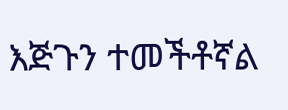እጅጉን ተመችቶኛል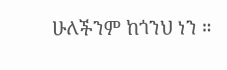ሁለችንም ከጎንህ ነን ።